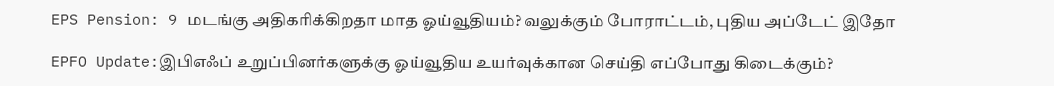EPS Pension: 9 மடங்கு அதிகரிக்கிறதா மாத ஓய்வூதியம்? வலுக்கும் போராட்டம், புதிய அப்டேட் இதோ

EPFO Update:இபிஎஃப் உறுப்பினர்களுக்கு ஓய்வூதிய உயர்வுக்கான செய்தி எப்போது கிடைக்கும்?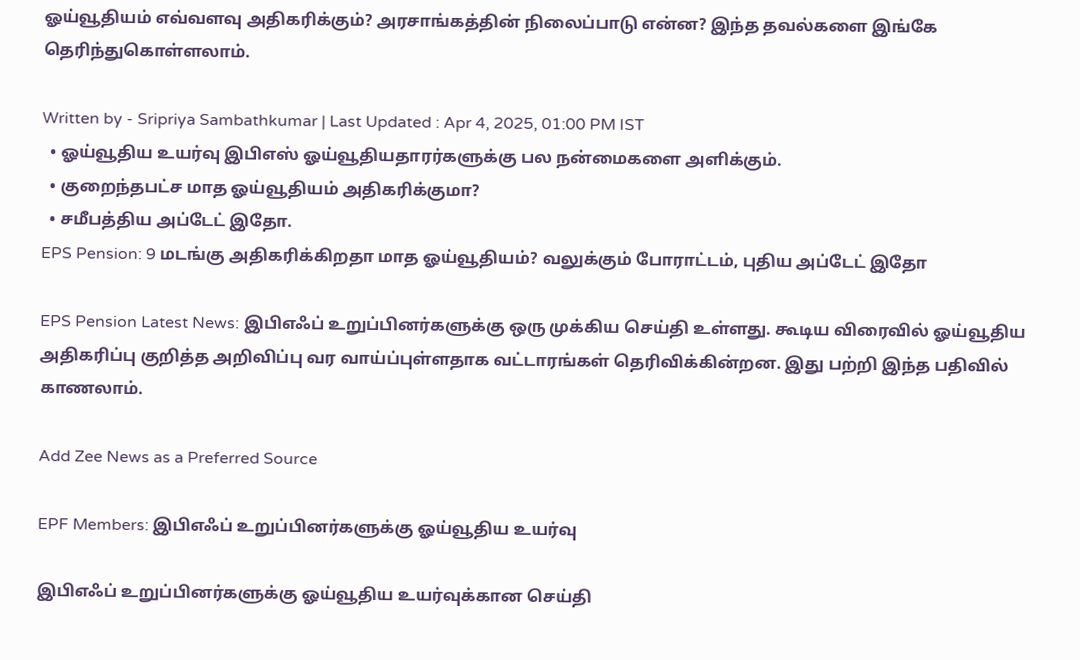ஓய்வூதியம் எவ்வளவு அதிகரிக்கும்? அரசாங்கத்தின் நிலைப்பாடு என்ன? இந்த தவல்களை இங்கே தெரிந்துகொள்ளலாம்.

Written by - Sripriya Sambathkumar | Last Updated : Apr 4, 2025, 01:00 PM IST
  • ஓய்வூதிய உயர்வு இபிஎஸ் ஓய்வூதியதாரர்களுக்கு பல நன்மைகளை அளிக்கும்.
  • குறைந்தபட்ச மாத ஓய்வூதியம் அதிகரிக்குமா?
  • சமீபத்திய அப்டேட் இதோ.
EPS Pension: 9 மடங்கு அதிகரிக்கிறதா மாத ஓய்வூதியம்? வலுக்கும் போராட்டம், புதிய அப்டேட் இதோ

EPS Pension Latest News: இபிஎஃப் உறுப்பினர்களுக்கு ஒரு முக்கிய செய்தி உள்ளது. கூடிய விரைவில் ஓய்வூதிய அதிகரிப்பு குறித்த அறிவிப்பு வர வாய்ப்புள்ளதாக வட்டாரங்கள் தெரிவிக்கின்றன. இது பற்றி இந்த பதிவில் காணலாம்.

Add Zee News as a Preferred Source

EPF Members: இபிஎஃப் உறுப்பினர்களுக்கு ஓய்வூதிய உயர்வு

இபிஎஃப் உறுப்பினர்களுக்கு ஓய்வூதிய உயர்வுக்கான செய்தி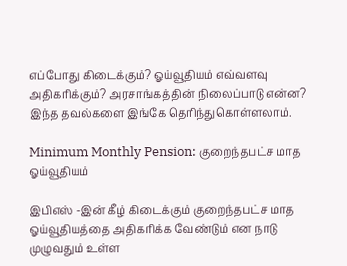எப்போது கிடைக்கும்? ஓய்வூதியம் எவ்வளவு அதிகரிக்கும்? அரசாங்கத்தின் நிலைப்பாடு என்ன? இந்த தவல்களை இங்கே தெரிந்துகொள்ளலாம்.

Minimum Monthly Pension: குறைந்தபட்ச மாத ஓய்வூதியம்

இபிஎஸ் -இன் கீழ் கிடைக்கும் குறைந்தபட்ச மாத ஓய்வூதியத்தை அதிகரிக்க வேண்டும் என நாடு முழுவதும் உள்ள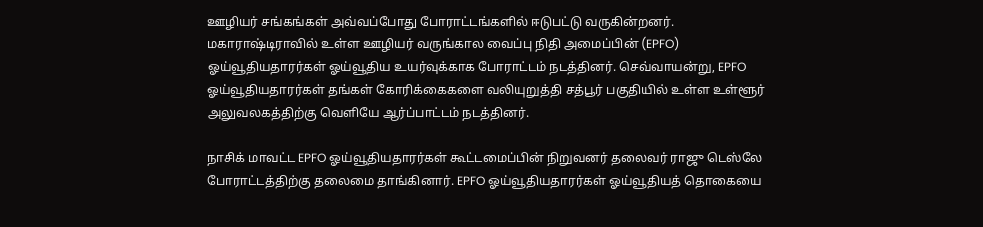ஊழியர் சங்கங்கள் அவ்வப்போது போராட்டங்களில் ஈடுபட்டு வருகின்றனர். மகாராஷ்டிராவில் உள்ள ஊழியர் வருங்கால வைப்பு நிதி அமைப்பின் (EPFO) ஓய்வூதியதாரர்கள் ஓய்வூதிய உயர்வுக்காக போராட்டம் நடத்தினர். செவ்வாயன்று, EPFO ஓய்வூதியதாரர்கள் தங்கள் கோரிக்கைகளை வலியுறுத்தி சத்பூர் பகுதியில் உள்ள உள்ளூர் அலுவலகத்திற்கு வெளியே ஆர்ப்பாட்டம் நடத்தினர்.

நாசிக் மாவட்ட EPFO ஓய்வூதியதாரர்கள் கூட்டமைப்பின் நிறுவனர் தலைவர் ராஜு டெஸ்லே போராட்டத்திற்கு தலைமை தாங்கினார். EPFO ஓய்வூதியதாரர்கள் ஓய்வூதியத் தொகையை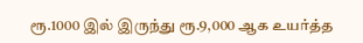ரூ.1000 இல் இருந்து ரூ.9,000 ஆக உயர்த்த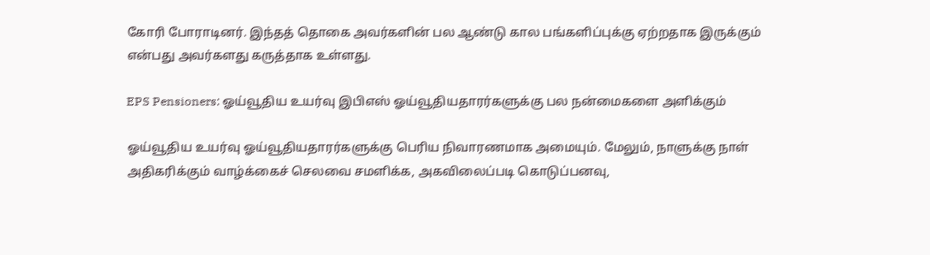கோரி போராடினர். இந்தத் தொகை அவர்களின் பல ஆண்டு கால பங்களிப்புக்கு ஏற்றதாக இருக்கும் என்பது அவர்களது கருத்தாக உள்ளது.

EPS Pensioners: ஓய்வூதிய உயர்வு இபிஎஸ் ஓய்வூதியதாரர்களுக்கு பல நன்மைகளை அளிக்கும்

ஓய்வூதிய உயர்வு ஓய்வூதியதாரர்களுக்கு பெரிய நிவாரணமாக அமையும். மேலும், நாளுக்கு நாள் அதிகரிக்கும் வாழ்க்கைச் செலவை சமளிக்க, அகவிலைப்படி கொடுப்பனவு,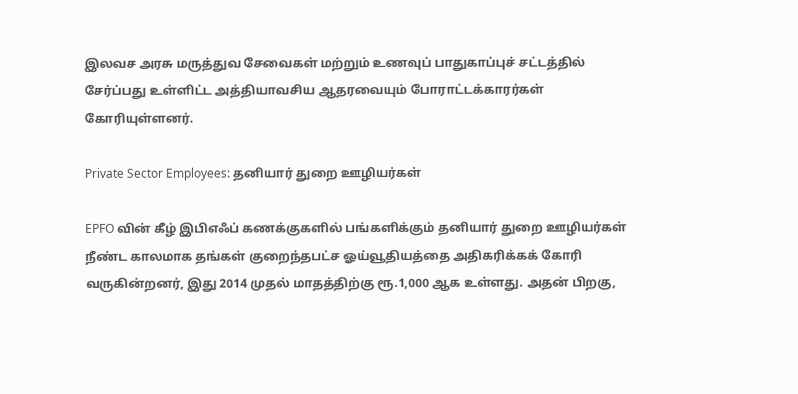இலவச அரசு மருத்துவ சேவைகள் மற்றும் உணவுப் பாதுகாப்புச் சட்டத்தில் சேர்ப்பது உள்ளிட்ட அத்தியாவசிய ஆதரவையும் போராட்டக்காரர்கள் கோரியுள்ளனர்.

Private Sector Employees: தனியார் துறை ஊழியர்கள்

EPFO வின் கீழ் இபிஎஃப் கணக்குகளில் பங்களிக்கும் தனியார் துறை ஊழியர்கள் நீண்ட காலமாக தங்கள் குறைந்தபட்ச ஓய்வூதியத்தை அதிகரிக்கக் கோரி வருகின்றனர், இது 2014 முதல் மாதத்திற்கு ரூ.1,000 ஆக உள்ளது. அதன் பிறகு,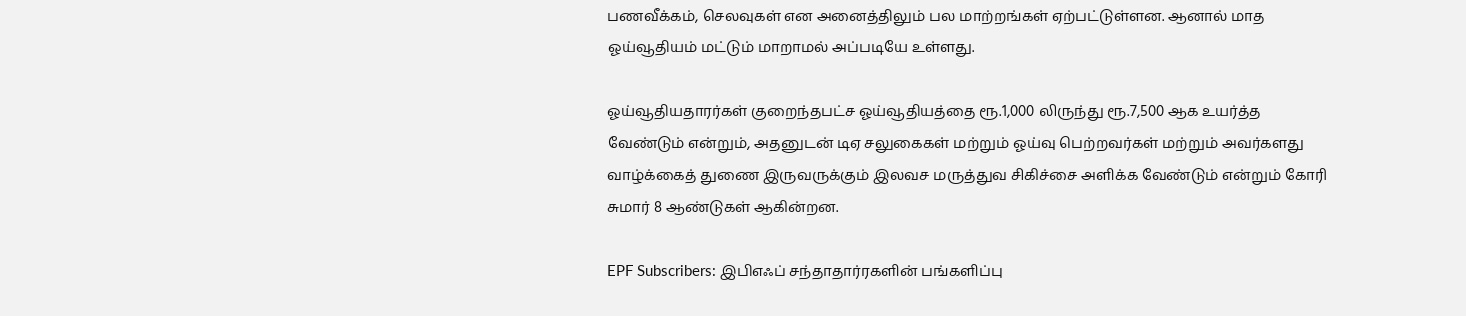பணவீக்கம், செலவுகள் என அனைத்திலும் பல மாற்றங்கள் ஏற்பட்டுள்ளன. ஆனால் மாத ஓய்வூதியம் மட்டும் மாறாமல் அப்படியே உள்ளது.

ஓய்வூதியதாரர்கள் குறைந்தபட்ச ஓய்வூதியத்தை ரூ.1,000 லிருந்து ரூ.7,500 ஆக உயர்த்த வேண்டும் என்றும், அதனுடன் டிஏ சலுகைகள் மற்றும் ஓய்வு பெற்றவர்கள் மற்றும் அவர்களது வாழ்க்கைத் துணை இருவருக்கும் இலவச மருத்துவ சிகிச்சை அளிக்க வேண்டும் என்றும் கோரி சுமார் 8 ஆண்டுகள் ஆகின்றன.

EPF Subscribers: இபிஎஃப் சந்தாதார்ரகளின் பங்களிப்பு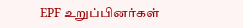EPF உறுப்பினர்கள்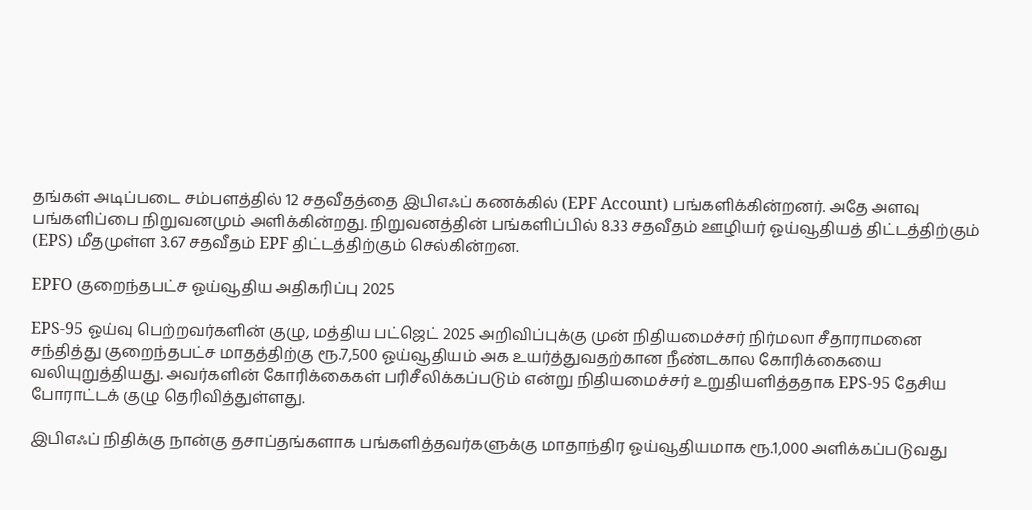தங்கள் அடிப்படை சம்பளத்தில் 12 சதவீதத்தை இபிஎஃப் கணக்கில் (EPF Account) பங்களிக்கின்றனர். அதே அளவு பங்களிப்பை நிறுவனமும் அளிக்கின்றது. நிறுவனத்தின் பங்களிப்பில் 8.33 சதவீதம் ஊழியர் ஓய்வூதியத் திட்டத்திற்கும் (EPS) மீதமுள்ள 3.67 சதவீதம் EPF திட்டத்திற்கும் செல்கின்றன.

EPFO குறைந்தபட்ச ஓய்வூதிய அதிகரிப்பு 2025

EPS-95 ஓய்வு பெற்றவர்களின் குழு, மத்திய பட்ஜெட் 2025 அறிவிப்புக்கு முன் நிதியமைச்சர் நிர்மலா சீதாராமனை சந்தித்து குறைந்தபட்ச மாதத்திற்கு ரூ.7,500 ஓய்வூதியம் அக உயர்த்துவதற்கான நீண்டகால கோரிக்கையை வலியுறுத்தியது. அவர்களின் கோரிக்கைகள் பரிசீலிக்கப்படும் என்று நிதியமைச்சர் உறுதியளித்ததாக EPS-95 தேசிய போராட்டக் குழு தெரிவித்துள்ளது.

இபிஎஃப் நிதிக்கு நான்கு தசாப்தங்களாக பங்களித்தவர்களுக்கு மாதாந்திர ஓய்வூதியமாக ரூ.1,000 அளிக்கப்படுவது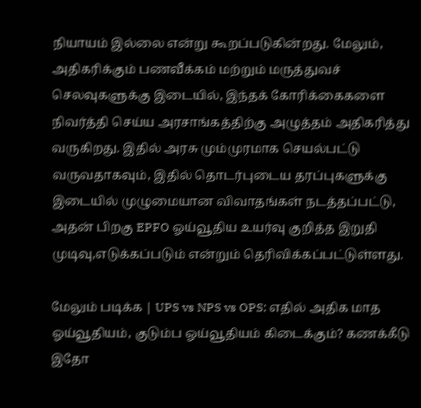நியாயம் இல்லை என்று கூறப்படுகின்றது. மேலும், அதிகரிக்கும் பணவீக்கம் மற்றும் மருத்துவச் செலவுகளுக்கு இடையில், இந்தக் கோரிக்கைகளை நிவர்த்தி செய்ய அரசாங்கத்திற்கு அழுத்தம் அதிகரித்து வருகிறது. இதில் அரசு மும்முரமாக செயல்பட்டு வருவதாகவும், இதில் தொடர்புடைய தரப்புகளுக்கு இடையில் முழுமையான விவாதங்கள் நடத்தப்பட்டு, அதன் பிறகு EPFO ஓய்வூதிய உயர்வு குறித்த இறுதி முடிவு,எடுக்கப்படும் என்றும் தெரிவிக்கப்பட்டுள்ளது.

மேலும் படிக்க | UPS vs NPS vs OPS: எதில் அதிக மாத ஓய்வூதியம், குடும்ப ஓய்வூதியம் கிடைக்கும்? கணக்கீடு இதோ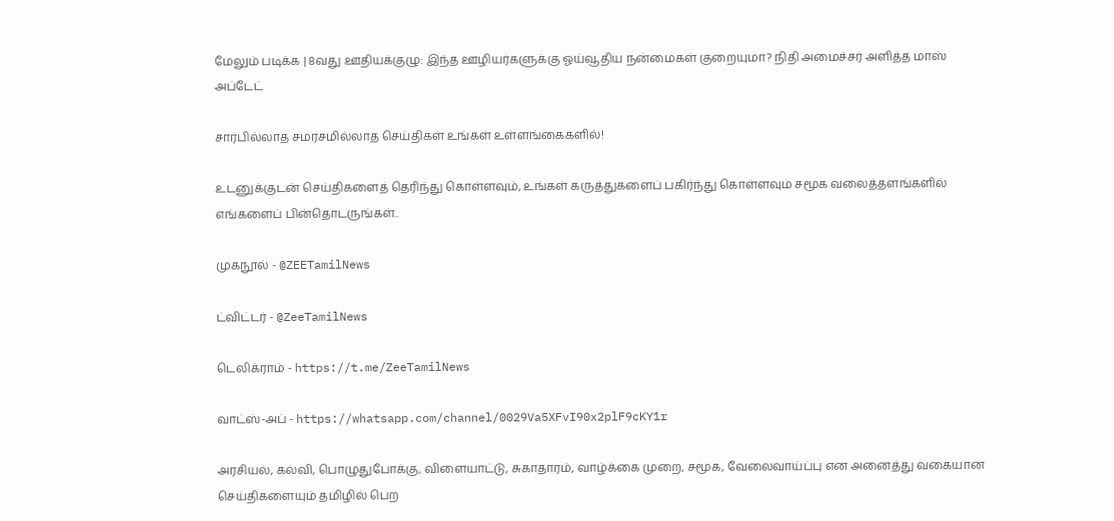மேலும் படிக்க | 8வது ஊதியக்குழு: இந்த ஊழியர்களுக்கு ஓய்வூதிய நன்மைகள் குறையுமா? நிதி அமைச்சர் அளித்த மாஸ் அப்டேட்

சார்பில்லாத சமரசமில்லாத செய்திகள் உங்கள் உள்ளங்கைகளில்!

உடனுக்குடன் செய்திகளைத் தெரிந்து கொள்ளவும், உங்கள் கருத்துகளைப் பகிர்ந்து கொள்ளவும் சமூக வலைத்தளங்களில் எங்களைப் பின்தொடருங்கள்..

முகநூல் - @ZEETamilNews

ட்விட்டர் - @ZeeTamilNews

டெலிக்ராம் - https://t.me/ZeeTamilNews

வாட்ஸ்-அப் - https://whatsapp.com/channel/0029Va5XFvI90x2plF9cKY1r

அரசியல், கல்வி, பொழுதுபோக்கு, விளையாட்டு, சுகாதாரம், வாழ்க்கை முறை, சமூக, வேலைவாய்ப்பு என அனைத்து வகையான செய்திகளையும் தமிழில் பெற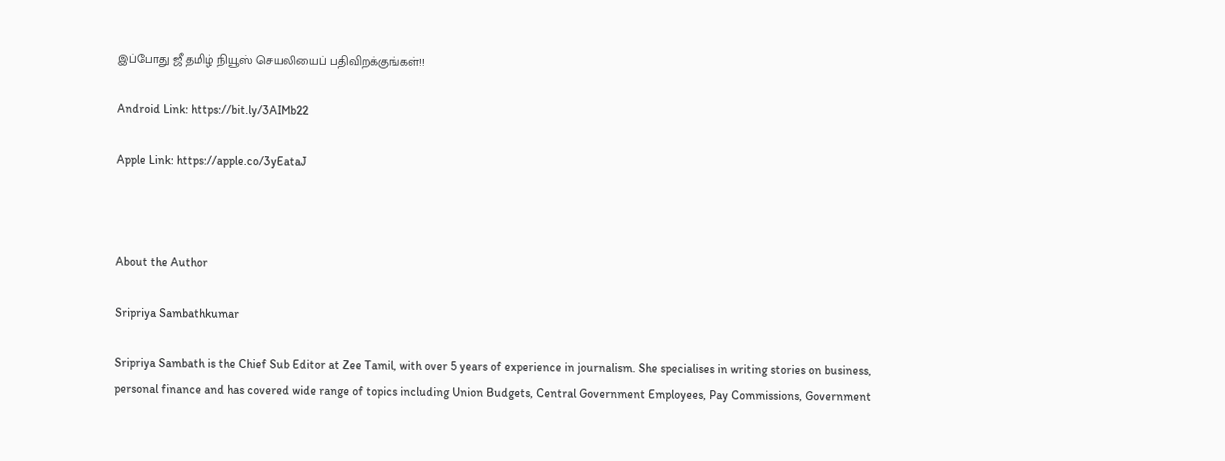இப்போது ஜீ தமிழ் நியூஸ் செயலியைப் பதிவிறக்குங்கள்!!

Android Link: https://bit.ly/3AIMb22

Apple Link: https://apple.co/3yEataJ



About the Author

Sripriya Sambathkumar

Sripriya Sambath is the Chief Sub Editor at Zee Tamil, with over 5 years of experience in journalism. She specialises in writing stories on business, personal finance and has covered wide range of topics including Union Budgets, Central Government Employees, Pay Commissions, Government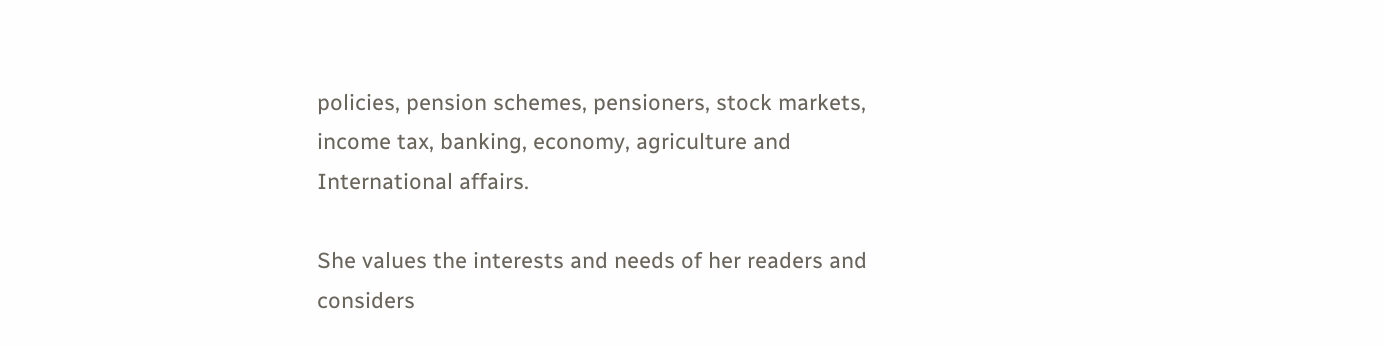policies, pension schemes, pensioners, stock markets, income tax, banking, economy, agriculture and International affairs.

She values the interests and needs of her readers and considers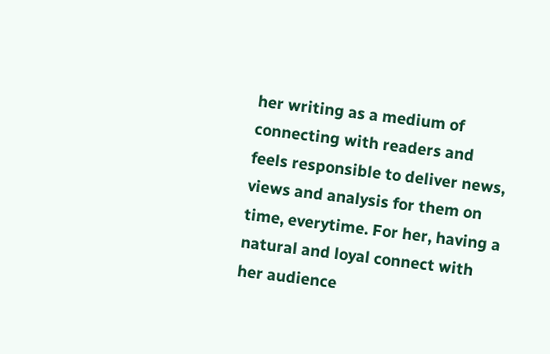her writing as a medium of connecting with readers and feels responsible to deliver news, views and analysis for them on time, everytime. For her, having a natural and loyal connect with her audience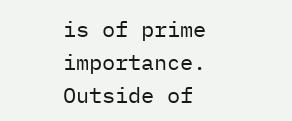is of prime importance. Outside of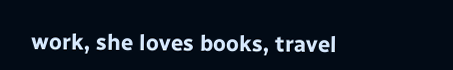work, she loves books, travel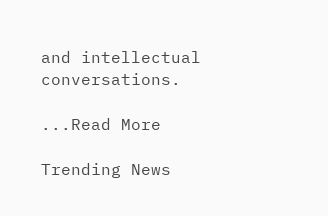and intellectual conversations.

...Read More

Trending News